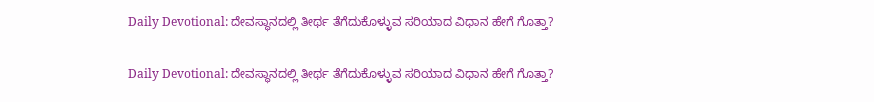Daily Devotional: ದೇವಸ್ಥಾನದಲ್ಲಿ ತೀರ್ಥ ತೆಗೆದುಕೊಳ್ಳುವ ಸರಿಯಾದ ವಿಧಾನ ಹೇಗೆ ಗೊತ್ತಾ?

Daily Devotional: ದೇವಸ್ಥಾನದಲ್ಲಿ ತೀರ್ಥ ತೆಗೆದುಕೊಳ್ಳುವ ಸರಿಯಾದ ವಿಧಾನ ಹೇಗೆ ಗೊತ್ತಾ?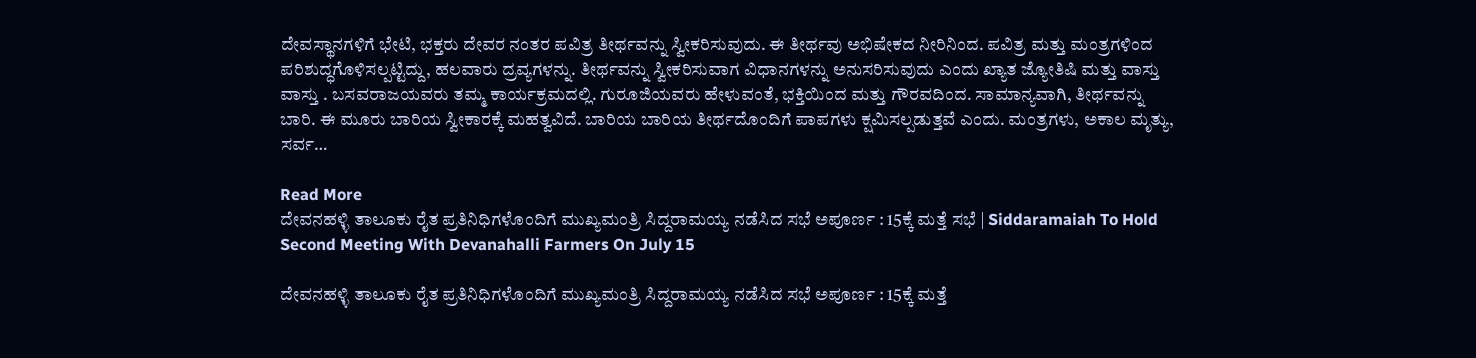ದೇವಸ್ಥಾನಗಳಿಗೆ ಭೇಟಿ, ಭಕ್ತರು ದೇವರ ನಂತರ ಪವಿತ್ರ ತೀರ್ಥವನ್ನು ಸ್ವೀಕರಿಸುವುದು. ಈ ತೀರ್ಥವು ಅಭಿಷೇಕದ ನೀರಿನಿಂದ. ಪವಿತ್ರ ಮತ್ತು ಮಂತ್ರಗಳಿಂದ ಪರಿಶುದ್ಧಗೊಳಿಸಲ್ಪಟ್ಟಿದ್ದು, ಹಲವಾರು ದ್ರವ್ಯಗಳನ್ನು. ತೀರ್ಥವನ್ನು ಸ್ವೀಕರಿಸುವಾಗ ವಿಧಾನಗಳನ್ನು ಅನುಸರಿಸುವುದು ಎಂದು ಖ್ಯಾತ ಜ್ಯೋತಿಷಿ ಮತ್ತು ವಾಸ್ತು ವಾಸ್ತು . ಬಸವರಾಜಯವರು ತಮ್ಮ ಕಾರ್ಯಕ್ರಮದಲ್ಲಿ. ಗುರೂಜಿಯವರು ಹೇಳುವಂತೆ, ಭಕ್ತಿಯಿಂದ ಮತ್ತು ಗೌರವದಿಂದ. ಸಾಮಾನ್ಯವಾಗಿ, ತೀರ್ಥವನ್ನು ಬಾರಿ. ಈ ಮೂರು ಬಾರಿಯ ಸ್ವೀಕಾರಕ್ಕೆ ಮಹತ್ವವಿದೆ. ಬಾರಿಯ ಬಾರಿಯ ತೀರ್ಥದೊಂದಿಗೆ ಪಾಪಗಳು ಕ್ಷಮಿಸಲ್ಪಡುತ್ತವೆ ಎಂದು. ಮಂತ್ರಗಳು, ಅಕಾಲ ಮೃತ್ಯು, ಸರ್ವ…

Read More
ದೇವನಹಳ್ಳಿ ತಾಲೂಕು ರೈತ ಪ್ರತಿನಿಧಿಗಳೊಂದಿಗೆ ಮುಖ್ಯಮಂತ್ರಿ ಸಿದ್ದರಾಮಯ್ಯ ನಡೆಸಿದ ಸಭೆ ಅಪೂರ್ಣ : 15ಕ್ಕೆ ಮತ್ತೆ ಸಭೆ | Siddaramaiah To Hold Second Meeting With Devanahalli Farmers On July 15

ದೇವನಹಳ್ಳಿ ತಾಲೂಕು ರೈತ ಪ್ರತಿನಿಧಿಗಳೊಂದಿಗೆ ಮುಖ್ಯಮಂತ್ರಿ ಸಿದ್ದರಾಮಯ್ಯ ನಡೆಸಿದ ಸಭೆ ಅಪೂರ್ಣ : 15ಕ್ಕೆ ಮತ್ತೆ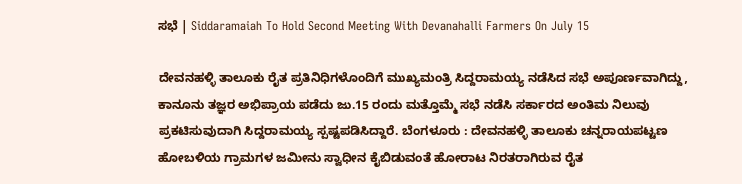ಸಭೆ | Siddaramaiah To Hold Second Meeting With Devanahalli Farmers On July 15

ದೇವನಹಳ್ಳಿ ತಾಲೂಕು ರೈತ ಪ್ರತಿನಿಧಿಗಳೊಂದಿಗೆ ಮುಖ್ಯಮಂತ್ರಿ ಸಿದ್ದರಾಮಯ್ಯ ನಡೆಸಿದ ಸಭೆ ಅಪೂರ್ಣವಾಗಿದ್ದು, ಕಾನೂನು ತಜ್ಞರ ಅಭಿಪ್ರಾಯ ಪಡೆದು ಜು.15 ರಂದು ಮತ್ತೊಮ್ಮೆ ಸಭೆ ನಡೆಸಿ ಸರ್ಕಾರದ ಅಂತಿಮ ನಿಲುವು ಪ್ರಕಟಿಸುವುದಾಗಿ ಸಿದ್ದರಾಮಯ್ಯ ಸ್ಪಷ್ಟಪಡಿಸಿದ್ದಾರೆ. ಬೆಂಗಳೂರು : ದೇವನಹಳ್ಳಿ ತಾಲೂಕು ಚನ್ನರಾಯಪಟ್ಟಣ ಹೋಬಳಿಯ ಗ್ರಾಮಗಳ ಜಮೀನು ಸ್ವಾಧೀನ ಕೈಬಿಡುವಂತೆ ಹೋರಾಟ ನಿರತರಾಗಿರುವ ರೈತ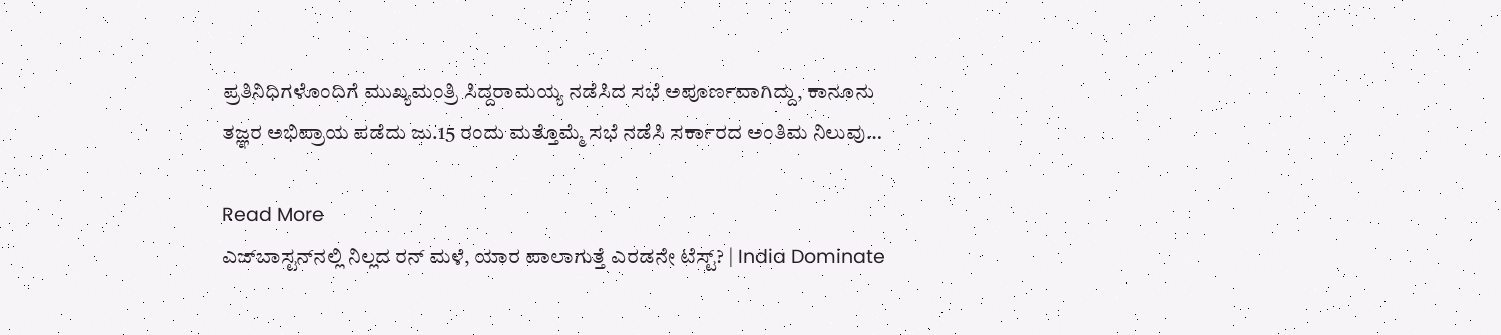ಪ್ರತಿನಿಧಿಗಳೊಂದಿಗೆ ಮುಖ್ಯಮಂತ್ರಿ ಸಿದ್ದರಾಮಯ್ಯ ನಡೆಸಿದ ಸಭೆ ಅಪೂರ್ಣವಾಗಿದ್ದು, ಕಾನೂನು ತಜ್ಞರ ಅಭಿಪ್ರಾಯ ಪಡೆದು ಜು.15 ರಂದು ಮತ್ತೊಮ್ಮೆ ಸಭೆ ನಡೆಸಿ ಸರ್ಕಾರದ ಅಂತಿಮ ನಿಲುವು…

Read More
ಎಜ್‌ಬಾಸ್ಟನ್‌ನಲ್ಲಿ ನಿಲ್ಲದ ರನ್ ಮಳೆ, ಯಾರ ಪಾಲಾಗುತ್ತೆ ಎರಡನೇ ಟೆಸ್ಟ್? | India Dominate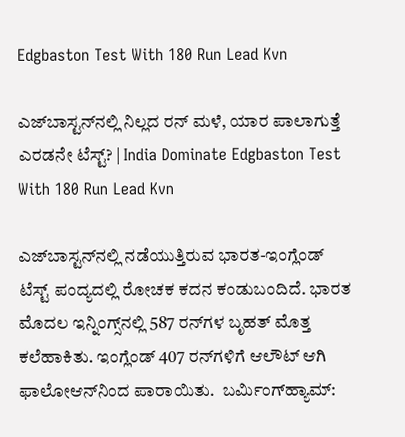Edgbaston Test With 180 Run Lead Kvn

ಎಜ್‌ಬಾಸ್ಟನ್‌ನಲ್ಲಿ ನಿಲ್ಲದ ರನ್ ಮಳೆ, ಯಾರ ಪಾಲಾಗುತ್ತೆ ಎರಡನೇ ಟೆಸ್ಟ್? | India Dominate Edgbaston Test With 180 Run Lead Kvn

ಎಜ್‌ಬಾಸ್ಟನ್‌ನಲ್ಲಿ ನಡೆಯುತ್ತಿರುವ ಭಾರತ-ಇಂಗ್ಲೆಂಡ್ ಟೆಸ್ಟ್ ಪಂದ್ಯದಲ್ಲಿ ರೋಚಕ ಕದನ ಕಂಡುಬಂದಿದೆ. ಭಾರತ ಮೊದಲ ಇನ್ನಿಂಗ್ಸ್‌ನಲ್ಲಿ 587 ರನ್‌ಗಳ ಬೃಹತ್ ಮೊತ್ತ ಕಲೆಹಾಕಿತು. ಇಂಗ್ಲೆಂಡ್ 407 ರನ್‌ಗಳಿಗೆ ಆಲೌಟ್ ಆಗಿ ಫಾಲೋಆನ್‌ನಿಂದ ಪಾರಾಯಿತು.  ಬರ್ಮಿಂಗ್‌ಹ್ಯಾಮ್: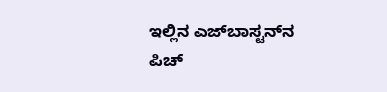ಇಲ್ಲಿನ ಎಜ್‌ಬಾಸ್ಟನ್‌ನ ಪಿಚ್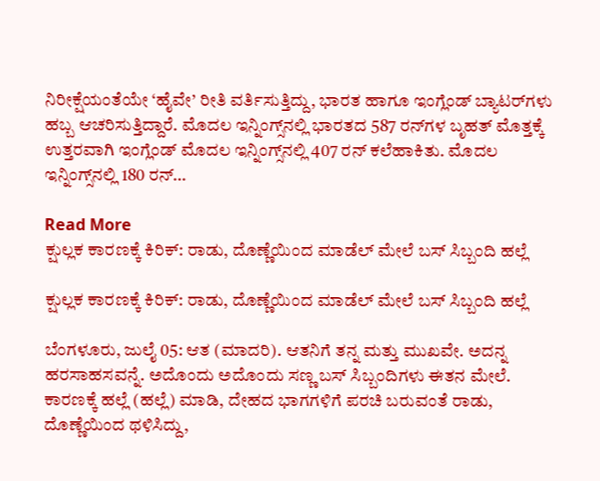ನಿರೀಕ್ಷೆಯಂತೆಯೇ ‘ಹೈವೇ’ ರೀತಿ ವರ್ತಿಸುತ್ತಿದ್ದು, ಭಾರತ ಹಾಗೂ ಇಂಗ್ಲೆಂಡ್ ಬ್ಯಾಟರ್‌ಗಳು ಹಬ್ಬ ಆಚರಿಸುತ್ತಿದ್ದಾರೆ. ಮೊದಲ ಇನ್ನಿಂಗ್ಸ್‌ನಲ್ಲಿ ಭಾರತದ 587 ರನ್‌ಗಳ ಬೃಹತ್ ಮೊತ್ತಕ್ಕೆ ಉತ್ತರವಾಗಿ ಇಂಗ್ಲೆಂಡ್ ಮೊದಲ ಇನ್ನಿಂಗ್ಸ್‌ನಲ್ಲಿ 407 ರನ್ ಕಲೆಹಾಕಿತು. ಮೊದಲ ಇನ್ನಿಂಗ್ಸ್‌ನಲ್ಲಿ 180 ರನ್…

Read More
ಕ್ಷುಲ್ಲಕ ಕಾರಣಕ್ಕೆ ಕಿರಿಕ್: ರಾಡು, ದೊಣ್ಣೆಯಿಂದ ಮಾಡೆಲ್ ಮೇಲೆ ಬಸ್ ಸಿಬ್ಬಂದಿ ಹಲ್ಲೆ

ಕ್ಷುಲ್ಲಕ ಕಾರಣಕ್ಕೆ ಕಿರಿಕ್: ರಾಡು, ದೊಣ್ಣೆಯಿಂದ ಮಾಡೆಲ್ ಮೇಲೆ ಬಸ್ ಸಿಬ್ಬಂದಿ ಹಲ್ಲೆ

ಬೆಂಗಳೂರು, ಜುಲೈ 05: ಆತ (ಮಾದರಿ). ಆತನಿಗೆ ತನ್ನ ಮತ್ತು ಮುಖವೇ. ಅದನ್ನ ಹರಸಾಹಸವನ್ನೆ. ಅದೊಂದು ಅದೊಂದು ಸಣ್ಣ ಬಸ್ ಸಿಬ್ಬಂದಿಗಳು ಈತನ ಮೇಲೆ. ಕಾರಣಕ್ಕೆ ಹಲ್ಲೆ (ಹಲ್ಲೆ) ಮಾಡಿ, ದೇಹದ ಭಾಗಗಳಿಗೆ ಪರಚಿ ಬರುವಂತೆ ರಾಡು, ದೊಣ್ಣೆಯಿಂದ ಥಳಿಸಿದ್ದು,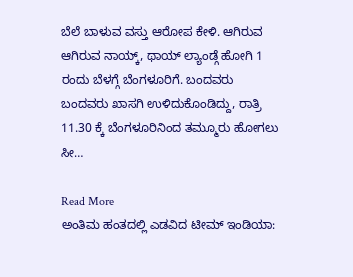ಬೆಲೆ ಬಾಳುವ ವಸ್ತು ಆರೋಪ ಕೇಳಿ. ಆಗಿರುವ ಆಗಿರುವ ನಾಯ್ಕ್, ಥಾಯ್ ಲ್ಯಾಂಡ್ಗೆ ಹೋಗಿ 1 ರಂದು ಬೆಳಗ್ಗೆ ಬೆಂಗಳೂರಿಗೆ. ಬಂದವರು ಬಂದವರು ಖಾಸಗಿ ಉಳಿದುಕೊಂಡಿದ್ದು, ರಾತ್ರಿ 11.30 ಕ್ಕೆ ಬೆಂಗಳೂರಿನಿಂದ ತಮ್ಮೂರು ಹೋಗಲು ಸೀ…

Read More
ಅಂತಿಮ ಹಂತದಲ್ಲಿ ಎಡವಿದ ಟೀಮ್ ಇಂಡಿಯಾ: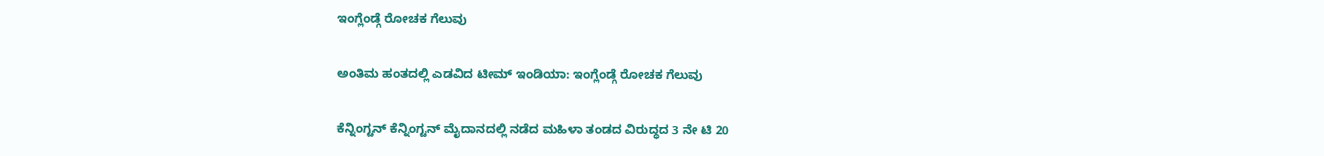ಇಂಗ್ಲೆಂಡ್ಗೆ ರೋಚಕ ಗೆಲುವು

ಅಂತಿಮ ಹಂತದಲ್ಲಿ ಎಡವಿದ ಟೀಮ್ ಇಂಡಿಯಾ: ಇಂಗ್ಲೆಂಡ್ಗೆ ರೋಚಕ ಗೆಲುವು

ಕೆನ್ನಿಂಗ್ಟನ್ ಕೆನ್ನಿಂಗ್ಟನ್ ಮೈದಾನದಲ್ಲಿ ನಡೆದ ಮಹಿಳಾ ತಂಡದ ವಿರುದ್ಧದ 3 ನೇ ಟಿ 20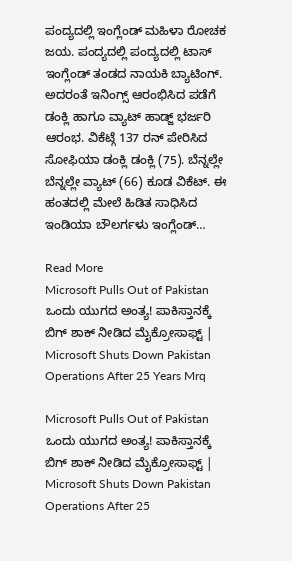ಪಂದ್ಯದಲ್ಲಿ ಇಂಗ್ಲೆಂಡ್ ಮಹಿಳಾ ರೋಚಕ ಜಯ. ಪಂದ್ಯದಲ್ಲಿ ಪಂದ್ಯದಲ್ಲಿ ಟಾಸ್ ಇಂಗ್ಲೆಂಡ್ ತಂಡದ ನಾಯಕಿ ಬ್ಯಾಟಿಂಗ್. ಅದರಂತೆ ಇನಿಂಗ್ಸ್ ಆರಂಭಿಸಿದ ಪಡೆಗೆ ಡಂಕ್ಲಿ ಹಾಗೂ ವ್ಯಾಟ್ ಹಾಡ್ಜ್ ಭರ್ಜರಿ ಆರಂಭ. ವಿಕೆಟ್ಗೆ 137 ರನ್ ಪೇರಿಸಿದ ಸೋಫಿಯಾ ಡಂಕ್ಲಿ ಡಂಕ್ಲಿ (75). ಬೆನ್ನಲ್ಲೇ ಬೆನ್ನಲ್ಲೇ ವ್ಯಾಟ್ (66) ಕೂಡ ವಿಕೆಟ್. ಈ ಹಂತದಲ್ಲಿ ಮೇಲೆ ಹಿಡಿತ ಸಾಧಿಸಿದ ಇಂಡಿಯಾ ಬೌಲರ್ಗಳು ಇಂಗ್ಲೆಂಡ್…

Read More
Microsoft Pulls Out of Pakistan ಒಂದು ಯುಗದ ಅಂತ್ಯ! ಪಾಕಿಸ್ತಾನಕ್ಕೆ ಬಿಗ್ ಶಾಕ್ ನೀಡಿದ ಮೈಕ್ರೋಸಾಫ್ಟ್ | Microsoft Shuts Down Pakistan Operations After 25 Years Mrq

Microsoft Pulls Out of Pakistan ಒಂದು ಯುಗದ ಅಂತ್ಯ! ಪಾಕಿಸ್ತಾನಕ್ಕೆ ಬಿಗ್ ಶಾಕ್ ನೀಡಿದ ಮೈಕ್ರೋಸಾಫ್ಟ್ | Microsoft Shuts Down Pakistan Operations After 25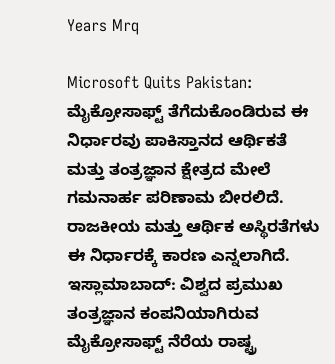Years Mrq

Microsoft Quits Pakistan: ಮೈಕ್ರೋಸಾಫ್ಟ್ ತೆಗೆದುಕೊಂಡಿರುವ ಈ ನಿರ್ಧಾರವು ಪಾಕಿಸ್ತಾನದ ಆರ್ಥಿಕತೆ ಮತ್ತು ತಂತ್ರಜ್ಞಾನ ಕ್ಷೇತ್ರದ ಮೇಲೆ ಗಮನಾರ್ಹ ಪರಿಣಾಮ ಬೀರಲಿದೆ. ರಾಜಕೀಯ ಮತ್ತು ಆರ್ಥಿಕ ಅಸ್ಥಿರತೆಗಳು ಈ ನಿರ್ಧಾರಕ್ಕೆ ಕಾರಣ ಎನ್ನಲಾಗಿದೆ. ಇಸ್ಲಾಮಾಬಾದ್: ವಿಶ್ವದ ಪ್ರಮುಖ ತಂತ್ರಜ್ಞಾನ ಕಂಪನಿಯಾಗಿರುವ ಮೈಕ್ರೋಸಾಫ್ಟ್ ನೆರೆಯ ರಾಷ್ಟ್ರ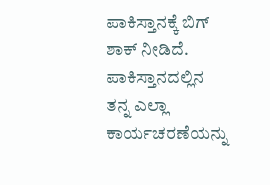ಪಾಕಿಸ್ತಾನಕ್ಕೆ ಬಿಗ್ ಶಾಕ್ ನೀಡಿದೆ. ಪಾಕಿಸ್ತಾನದಲ್ಲಿನ ತನ್ನ ಎಲ್ಲಾ ಕಾರ್ಯಚರಣೆಯನ್ನು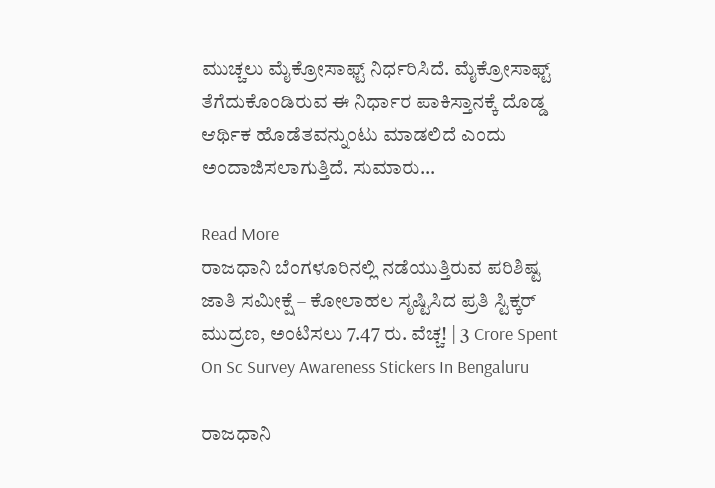ಮುಚ್ಚಲು ಮೈಕ್ರೋಸಾಫ್ಟ್ ನಿರ್ಧರಿಸಿದೆ. ಮೈಕ್ರೋಸಾಫ್ಟ್ ತೆಗೆದುಕೊಂಡಿರುವ ಈ ನಿರ್ಧಾರ ಪಾಕಿಸ್ತಾನಕ್ಕೆ ದೊಡ್ಡ ಆರ್ಥಿಕ ಹೊಡೆತವನ್ನುಂಟು ಮಾಡಲಿದೆ ಎಂದು ಅಂದಾಜಿಸಲಾಗುತ್ತಿದೆ. ಸುಮಾರು…

Read More
ರಾಜಧಾನಿ ಬೆಂಗಳೂರಿನಲ್ಲಿ ನಡೆಯುತ್ತಿರುವ ಪರಿಶಿಷ್ಟ ಜಾತಿ ಸಮೀಕ್ಷೆ – ಕೋಲಾಹಲ ಸೃಷ್ಟಿಸಿದ ಪ್ರತಿ ಸ್ಟಿಕ್ಕರ್‌ ಮುದ್ರಣ, ಅಂಟಿಸಲು 7.47 ರು. ವೆಚ್ಚ! | 3 Crore Spent On Sc Survey Awareness Stickers In Bengaluru

ರಾಜಧಾನಿ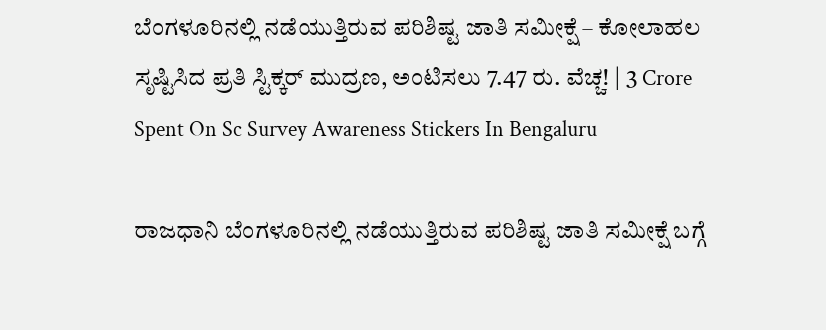ಬೆಂಗಳೂರಿನಲ್ಲಿ ನಡೆಯುತ್ತಿರುವ ಪರಿಶಿಷ್ಟ ಜಾತಿ ಸಮೀಕ್ಷೆ – ಕೋಲಾಹಲ ಸೃಷ್ಟಿಸಿದ ಪ್ರತಿ ಸ್ಟಿಕ್ಕರ್‌ ಮುದ್ರಣ, ಅಂಟಿಸಲು 7.47 ರು. ವೆಚ್ಚ! | 3 Crore Spent On Sc Survey Awareness Stickers In Bengaluru

ರಾಜಧಾನಿ ಬೆಂಗಳೂರಿನಲ್ಲಿ ನಡೆಯುತ್ತಿರುವ ಪರಿಶಿಷ್ಟ ಜಾತಿ ಸಮೀಕ್ಷೆ ಬಗ್ಗೆ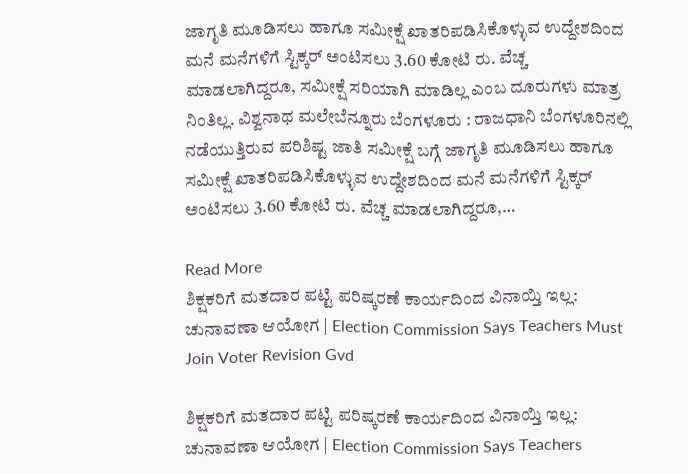ಜಾಗೃತಿ ಮೂಡಿಸಲು ಹಾಗೂ ಸಮೀಕ್ಷೆ ಖಾತರಿಪಡಿಸಿಕೊಳ್ಳುವ ಉದ್ದೇಶದಿಂದ ಮನೆ ಮನೆಗಳಿಗೆ ಸ್ಟಿಕ್ಕರ್‌ ಅಂಟಿಸಲು 3.60 ಕೋಟಿ ರು. ವೆಚ್ಚ ಮಾಡಲಾಗಿದ್ದರೂ, ಸಮೀಕ್ಷೆ ಸರಿಯಾಗಿ ಮಾಡಿಲ್ಲ ಎಂಬ ದೂರುಗಳು ಮಾತ್ರ ನಿಂತಿಲ್ಲ. ವಿಶ್ವನಾಥ ಮಲೇಬೆನ್ನೂರು ಬೆಂಗಳೂರು : ರಾಜಧಾನಿ ಬೆಂಗಳೂರಿನಲ್ಲಿ ನಡೆಯುತ್ತಿರುವ ಪರಿಶಿಷ್ಟ ಜಾತಿ ಸಮೀಕ್ಷೆ ಬಗ್ಗೆ ಜಾಗೃತಿ ಮೂಡಿಸಲು ಹಾಗೂ ಸಮೀಕ್ಷೆ ಖಾತರಿಪಡಿಸಿಕೊಳ್ಳುವ ಉದ್ದೇಶದಿಂದ ಮನೆ ಮನೆಗಳಿಗೆ ಸ್ಟಿಕ್ಕರ್‌ ಅಂಟಿಸಲು 3.60 ಕೋಟಿ ರು. ವೆಚ್ಚ ಮಾಡಲಾಗಿದ್ದರೂ,…

Read More
ಶಿಕ್ಷಕರಿಗೆ ಮತದಾರ ಪಟ್ಟಿ ಪರಿಷ್ಕರಣೆ ಕಾರ್ಯದಿಂದ ವಿನಾಯ್ತಿ ಇಲ್ಲ: ಚುನಾವಣಾ ಆಯೋಗ | Election Commission Says Teachers Must Join Voter Revision Gvd

ಶಿಕ್ಷಕರಿಗೆ ಮತದಾರ ಪಟ್ಟಿ ಪರಿಷ್ಕರಣೆ ಕಾರ್ಯದಿಂದ ವಿನಾಯ್ತಿ ಇಲ್ಲ: ಚುನಾವಣಾ ಆಯೋಗ | Election Commission Says Teachers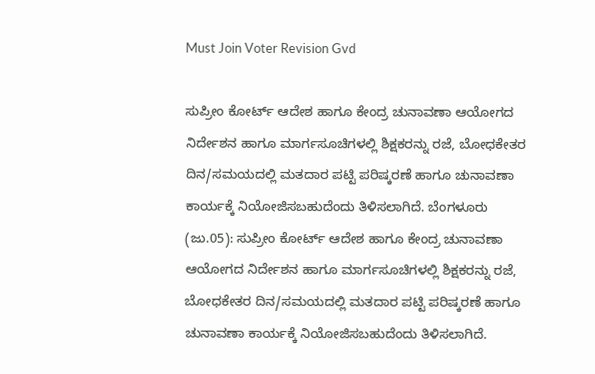Must Join Voter Revision Gvd

ಸುಪ್ರೀಂ ಕೋರ್ಟ್‌ ಆದೇಶ ಹಾಗೂ ಕೇಂದ್ರ ಚುನಾವಣಾ ಆಯೋಗದ ನಿರ್ದೇಶನ ಹಾಗೂ ಮಾರ್ಗಸೂಚಿಗಳಲ್ಲಿ ಶಿಕ್ಷಕರನ್ನು ರಜೆ, ಬೋಧಕೇತರ ದಿನ/ಸಮಯದಲ್ಲಿ ಮತದಾರ ಪಟ್ಟಿ ಪರಿಷ್ಕರಣೆ ಹಾಗೂ ಚುನಾವಣಾ ಕಾರ್ಯಕ್ಕೆ ನಿಯೋಜಿಸಬಹುದೆಂದು ತಿಳಿಸಲಾಗಿದೆ. ಬೆಂಗಳೂರು (ಜು.05): ಸುಪ್ರೀಂ ಕೋರ್ಟ್‌ ಆದೇಶ ಹಾಗೂ ಕೇಂದ್ರ ಚುನಾವಣಾ ಆಯೋಗದ ನಿರ್ದೇಶನ ಹಾಗೂ ಮಾರ್ಗಸೂಚಿಗಳಲ್ಲಿ ಶಿಕ್ಷಕರನ್ನು ರಜೆ, ಬೋಧಕೇತರ ದಿನ/ಸಮಯದಲ್ಲಿ ಮತದಾರ ಪಟ್ಟಿ ಪರಿಷ್ಕರಣೆ ಹಾಗೂ ಚುನಾವಣಾ ಕಾರ್ಯಕ್ಕೆ ನಿಯೋಜಿಸಬಹುದೆಂದು ತಿಳಿಸಲಾಗಿದೆ.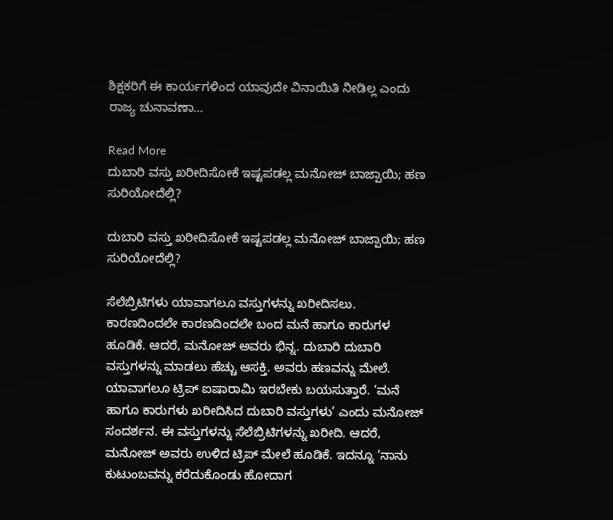ಶಿಕ್ಷಕರಿಗೆ ಈ ಕಾರ್ಯಗಳಿಂದ ಯಾವುದೇ ವಿನಾಯಿತಿ ನೀಡಿಲ್ಲ ಎಂದು ರಾಜ್ಯ ಚುನಾವಣಾ…

Read More
ದುಬಾರಿ ವಸ್ತು ಖರೀದಿಸೋಕೆ ಇಷ್ಟಪಡಲ್ಲ ಮನೋಜ್ ಬಾಜ್ಪಾಯಿ; ಹಣ ಸುರಿಯೋದೆಲ್ಲಿ?

ದುಬಾರಿ ವಸ್ತು ಖರೀದಿಸೋಕೆ ಇಷ್ಟಪಡಲ್ಲ ಮನೋಜ್ ಬಾಜ್ಪಾಯಿ; ಹಣ ಸುರಿಯೋದೆಲ್ಲಿ?

ಸೆಲೆಬ್ರಿಟಿಗಳು ಯಾವಾಗಲೂ ವಸ್ತುಗಳನ್ನು ಖರೀದಿಸಲು. ಕಾರಣದಿಂದಲೇ ಕಾರಣದಿಂದಲೇ ಬಂದ ಮನೆ ಹಾಗೂ ಕಾರುಗಳ ಹೂಡಿಕೆ. ಆದರೆ, ಮನೋಜ್ ಅವರು ಭಿನ್ನ. ದುಬಾರಿ ದುಬಾರಿ ವಸ್ತುಗಳನ್ನು ಮಾಡಲು ಹೆಚ್ಚು ಆಸಕ್ತಿ. ಅವರು ಹಣವನ್ನು ಮೇಲೆ. ಯಾವಾಗಲೂ ಟ್ರಿಪ್ ಐಷಾರಾಮಿ ಇರಬೇಕು ಬಯಸುತ್ತಾರೆ. ‘ಮನೆ ಹಾಗೂ ಕಾರುಗಳು ಖರೀದಿಸಿದ ದುಬಾರಿ ವಸ್ತುಗಳು’ ಎಂದು ಮನೋಜ್ ಸಂದರ್ಶನ. ಈ ವಸ್ತುಗಳನ್ನು ಸೆಲೆಬ್ರಿಟಿಗಳನ್ನು ಖರೀದಿ. ಆದರೆ, ಮನೋಜ್ ಅವರು ಉಳಿದ ಟ್ರಿಪ್ ಮೇಲೆ ಹೂಡಿಕೆ. ಇದನ್ನೂ ‘ನಾನು ಕುಟುಂಬವನ್ನು ಕರೆದುಕೊಂಡು ಹೋದಾಗ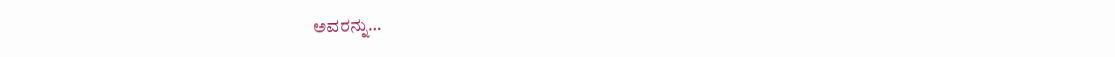ಅವರನ್ನು…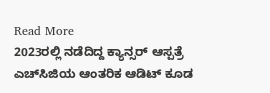Read More
2023ರಲ್ಲಿ ನಡೆದಿದ್ದ ಕ್ಯಾನ್ಸರ್‌ ಆಸ್ಪತ್ರೆ ಎಚ್‌ಸಿಜಿಯ ಆಂತರಿಕ ಆಡಿಟ್‌ ಕೂಡ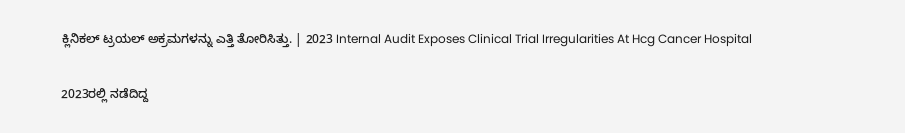ಕ್ಲಿನಿಕಲ್‌ ಟ್ರಯಲ್‌ ಅಕ್ರಮಗಳನ್ನು ಎತ್ತಿ ತೋರಿಸಿತ್ತು. | 2023 Internal Audit Exposes Clinical Trial Irregularities At Hcg Cancer Hospital

2023ರಲ್ಲಿ ನಡೆದಿದ್ದ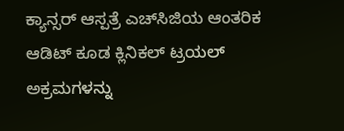ಕ್ಯಾನ್ಸರ್‌ ಆಸ್ಪತ್ರೆ ಎಚ್‌ಸಿಜಿಯ ಆಂತರಿಕ ಆಡಿಟ್‌ ಕೂಡ ಕ್ಲಿನಿಕಲ್‌ ಟ್ರಯಲ್‌ ಅಕ್ರಮಗಳನ್ನು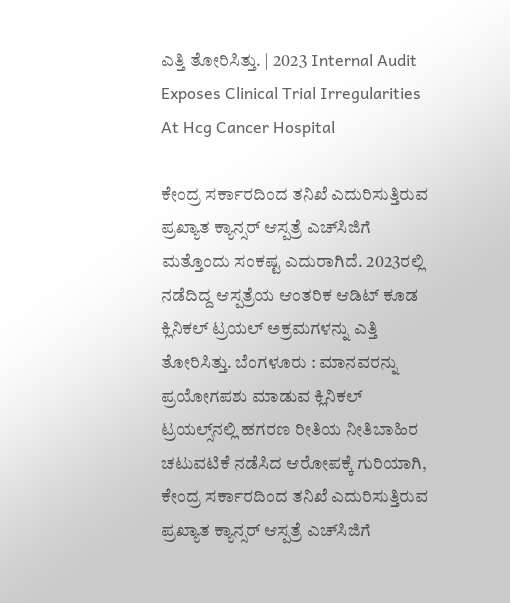ಎತ್ತಿ ತೋರಿಸಿತ್ತು. | 2023 Internal Audit Exposes Clinical Trial Irregularities At Hcg Cancer Hospital

ಕೇಂದ್ರ ಸರ್ಕಾರದಿಂದ ತನಿಖೆ ಎದುರಿಸುತ್ತಿರುವ ಪ್ರಖ್ಯಾತ ಕ್ಯಾನ್ಸರ್‌ ಆಸ್ಪತ್ರೆ ಎಚ್‌ಸಿಜಿಗೆ ಮತ್ತೊಂದು ಸಂಕಷ್ಟ ಎದುರಾಗಿದೆ. 2023ರಲ್ಲಿ ನಡೆದಿದ್ದ ಆಸ್ಪತ್ರೆಯ ಆಂತರಿಕ ಆಡಿಟ್‌ ಕೂಡ ಕ್ಲಿನಿಕಲ್‌ ಟ್ರಯಲ್‌ ಅಕ್ರಮಗಳನ್ನು ಎತ್ತಿ ತೋರಿಸಿತ್ತು. ಬೆಂಗಳೂರು : ಮಾನವರನ್ನು ಪ್ರಯೋಗಪಶು ಮಾಡುವ ಕ್ಲಿನಿಕಲ್‌ ಟ್ರಯಲ್ಸ್‌ನಲ್ಲಿ ಹಗರಣ ರೀತಿಯ ನೀತಿಬಾಹಿರ ಚಟುವಟಿಕೆ ನಡೆಸಿದ ಆರೋಪಕ್ಕೆ ಗುರಿಯಾಗಿ, ಕೇಂದ್ರ ಸರ್ಕಾರದಿಂದ ತನಿಖೆ ಎದುರಿಸುತ್ತಿರುವ ಪ್ರಖ್ಯಾತ ಕ್ಯಾನ್ಸರ್‌ ಆಸ್ಪತ್ರೆ ಎಚ್‌ಸಿಜಿಗೆ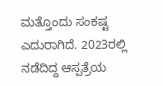ಮತ್ತೊಂದು ಸಂಕಷ್ಟ ಎದುರಾಗಿದೆ. 2023ರಲ್ಲಿ ನಡೆದಿದ್ದ ಆಸ್ಪತ್ರೆಯ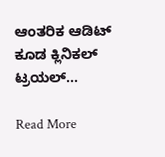ಆಂತರಿಕ ಆಡಿಟ್‌ ಕೂಡ ಕ್ಲಿನಿಕಲ್‌ ಟ್ರಯಲ್‌…

Read More